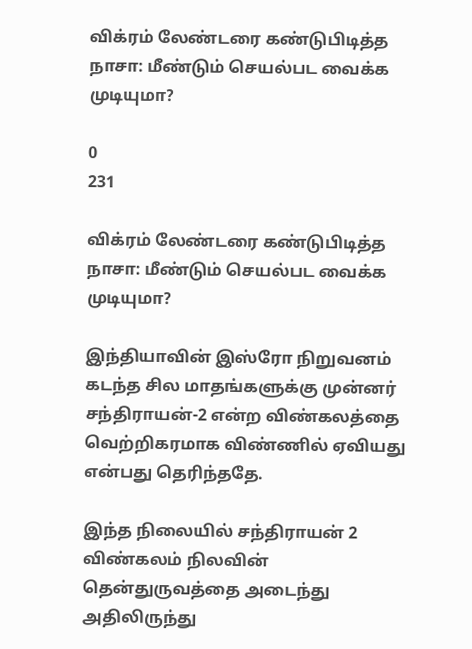விக்ரம் லேண்டரை கண்டுபிடித்த நாசா: மீண்டும் செயல்பட வைக்க முடியுமா?

0
231

விக்ரம் லேண்டரை கண்டுபிடித்த நாசா: மீண்டும் செயல்பட வைக்க முடியுமா?

இந்தியாவின் இஸ்ரோ நிறுவனம் கடந்த சில மாதங்களுக்கு முன்னர் சந்திராயன்-2 என்ற விண்கலத்தை வெற்றிகரமாக விண்ணில் ஏவியது என்பது தெரிந்ததே.

இந்த நிலையில் சந்திராயன் 2 விண்கலம் நிலவின் தென்துருவத்தை அடைந்து அதிலிருந்து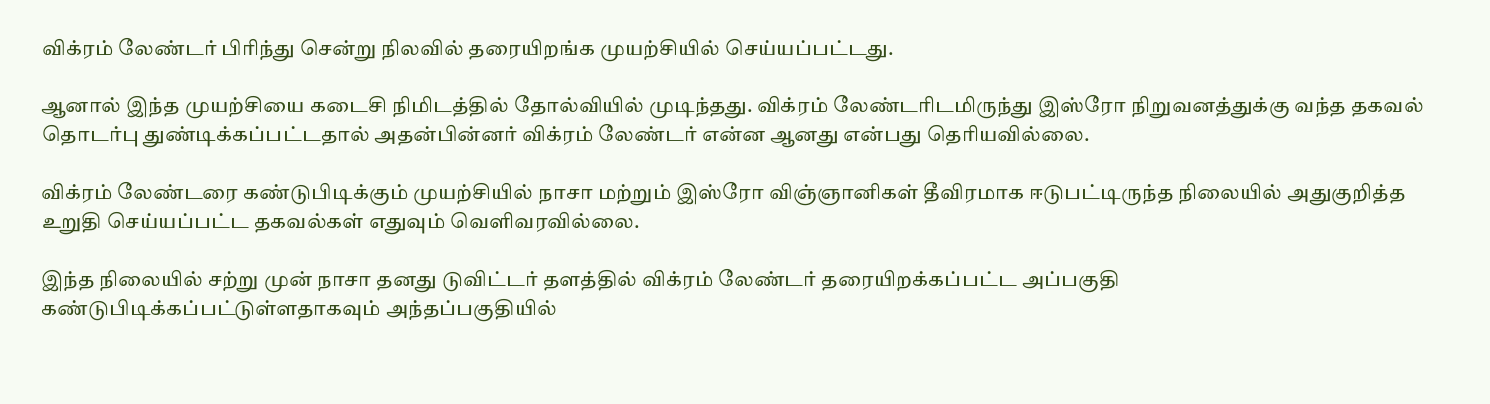விக்ரம் லேண்டர் பிரிந்து சென்று நிலவில் தரையிறங்க முயற்சியில் செய்யப்பட்டது.

ஆனால் இந்த முயற்சியை கடைசி நிமிடத்தில் தோல்வியில் முடிந்தது. விக்ரம் லேண்டரிடமிருந்து இஸ்ரோ நிறுவனத்துக்கு வந்த தகவல் தொடர்பு துண்டிக்கப்பட்டதால் அதன்பின்னர் விக்ரம் லேண்டர் என்ன ஆனது என்பது தெரியவில்லை.

விக்ரம் லேண்டரை கண்டுபிடிக்கும் முயற்சியில் நாசா மற்றும் இஸ்ரோ விஞ்ஞானிகள் தீவிரமாக ஈடுபட்டிருந்த நிலையில் அதுகுறித்த உறுதி செய்யப்பட்ட தகவல்கள் எதுவும் வெளிவரவில்லை.

இந்த நிலையில் சற்று முன் நாசா தனது டுவிட்டர் தளத்தில் விக்ரம் லேண்டர் தரையிறக்கப்பட்ட அப்பகுதி கண்டுபிடிக்கப்பட்டுள்ளதாகவும் அந்தப்பகுதியில்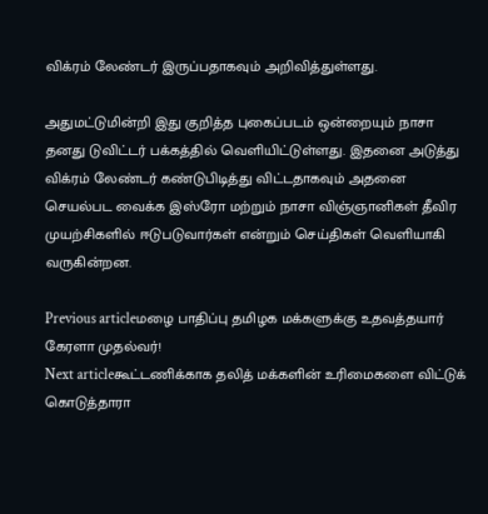விக்ரம் லேண்டர் இருப்பதாகவும் அறிவித்துள்ளது.

அதுமட்டுமின்றி இது குறித்த புகைப்படம் ஒன்றையும் நாசா தனது டுவிட்டர் பக்கத்தில் வெளியிட்டுள்ளது. இதனை அடுத்து விக்ரம் லேண்டர் கண்டுபிடித்து விட்டதாகவும் அதனை செயல்பட வைக்க இஸ்ரோ மற்றும் நாசா விஞ்ஞானிகள் தீவிர முயற்சிகளில் ஈடுபடுவார்கள் என்றும் செய்திகள் வெளியாகி வருகின்றன.

Previous articleமழை பாதிப்பு தமிழக மக்களுக்கு உதவத்தயார் கேரளா முதல்வர்!
Next articleகூட்டணிக்காக தலித் மக்களின் உரிமைகளை விட்டுக் கொடுத்தாரா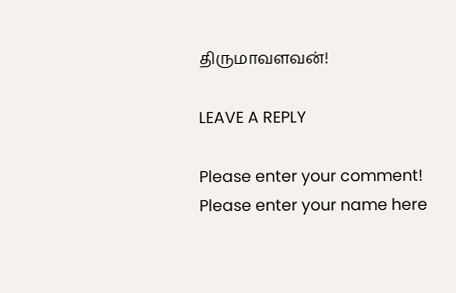திருமாவளவன்!

LEAVE A REPLY

Please enter your comment!
Please enter your name here